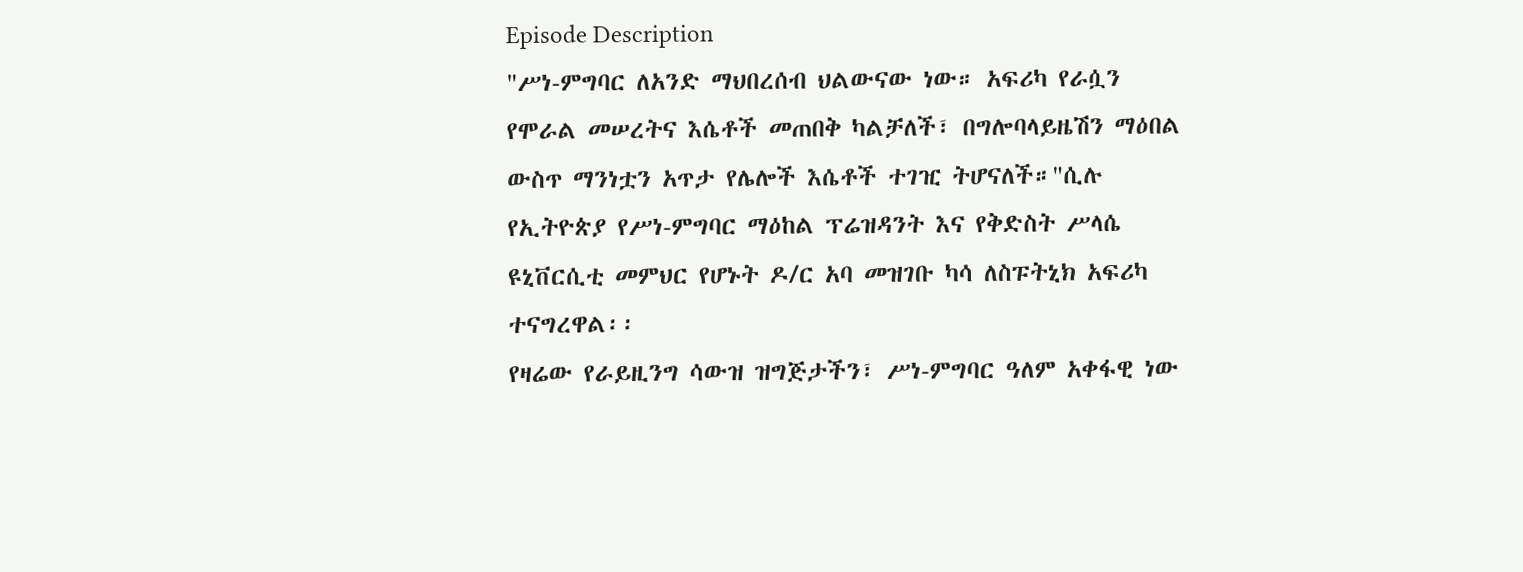Episode Description
"ሥነ-ምግባር ለአንድ ማህበረሰብ ህልውናው ነው። አፍሪካ የራሷን የሞራል መሠረትና እሴቶች መጠበቅ ካልቻለች፣ በግሎባላይዜሽን ማዕበል ውስጥ ማንነቷን አጥታ የሌሎች እሴቶች ተገዢ ትሆናለች።"ሲሉ የኢትዮጵያ የሥነ-ምግባር ማዕከል ፕሬዝዳንት እና የቅድስት ሥላሴ ዩኒቨርሲቲ መምህር የሆኑት ዶ/ር አባ መዝገቡ ካሳ ለስፑትኒክ አፍሪካ ተናግረዋል፡፡
የዛሬው የራይዚንግ ሳውዝ ዝግጅታችን፣ ሥነ-ምግባር ዓለም አቀፋዊ ነው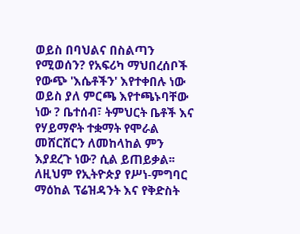ወይስ በባህልና በስልጣን የሚወሰን? የአፍሪካ ማህበረሰቦች የውጭ 'እሴቶችን' እየተቀበሉ ነው ወይስ ያለ ምርጫ እየተጫኑባቸው ነው ? ቤተሰብ፣ ትምህርት ቤቶች እና የሃይማኖት ተቋማት የሞራል መሸርሸርን ለመከላከል ምን እያደረጉ ነው? ሲል ይጠይቃል፡፡ ለዚህም የኢትዮጵያ የሥነ-ምግባር ማዕከል ፕሬዝዳንት እና የቅድስት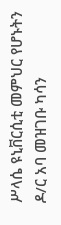ሥላሴ ዩኒቨርሲቲ መምህር የሆኑትን ዶ/ር አባ መዝገቡ ካሳን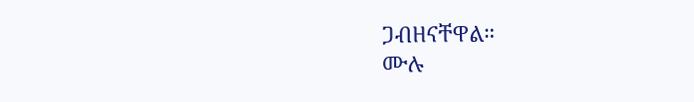ጋብዘናቸዋል።
ሙሉ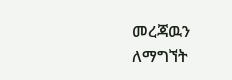መረጃዉን ለማግኘት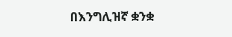በእንግሊዝኛ ቋንቋ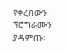የቀረበውን ፕሮግራሙን ያዳምጡ፡